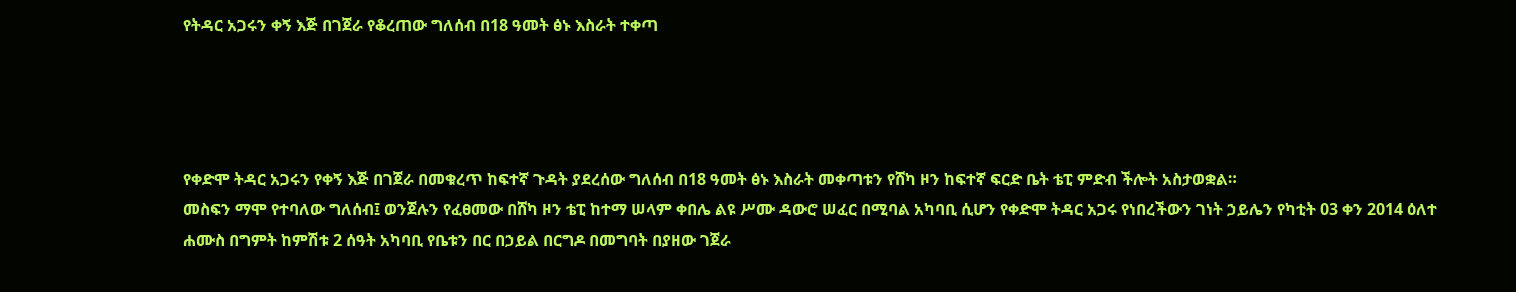የትዳር አጋሩን ቀኝ እጅ በገጀራ የቆረጠው ግለሰብ በ18 ዓመት ፅኑ እስራት ተቀጣ




የቀድሞ ትዳር አጋሩን የቀኝ እጅ በገጀራ በመቁረጥ ከፍተኛ ጉዳት ያደረሰው ግለሰብ በ18 ዓመት ፅኑ እስራት መቀጣቱን የሸካ ዞን ከፍተኛ ፍርድ ቤት ቴፒ ምድብ ችሎት አስታወቋል።
መስፍን ማሞ የተባለው ግለሰብ፤ ወንጀሉን የፈፀመው በሸካ ዞን ቴፒ ከተማ ሠላም ቀበሌ ልዩ ሥሙ ዳውሮ ሠፈር በሚባል አካባቢ ሲሆን የቀድሞ ትዳር አጋሩ የነበረችውን ገነት ኃይሌን የካቲት 03 ቀን 2014 ዕለተ ሐሙስ በግምት ከምሽቱ 2 ሰዓት አካባቢ የቤቱን በር በኃይል በርግዶ በመግባት በያዘው ገጀራ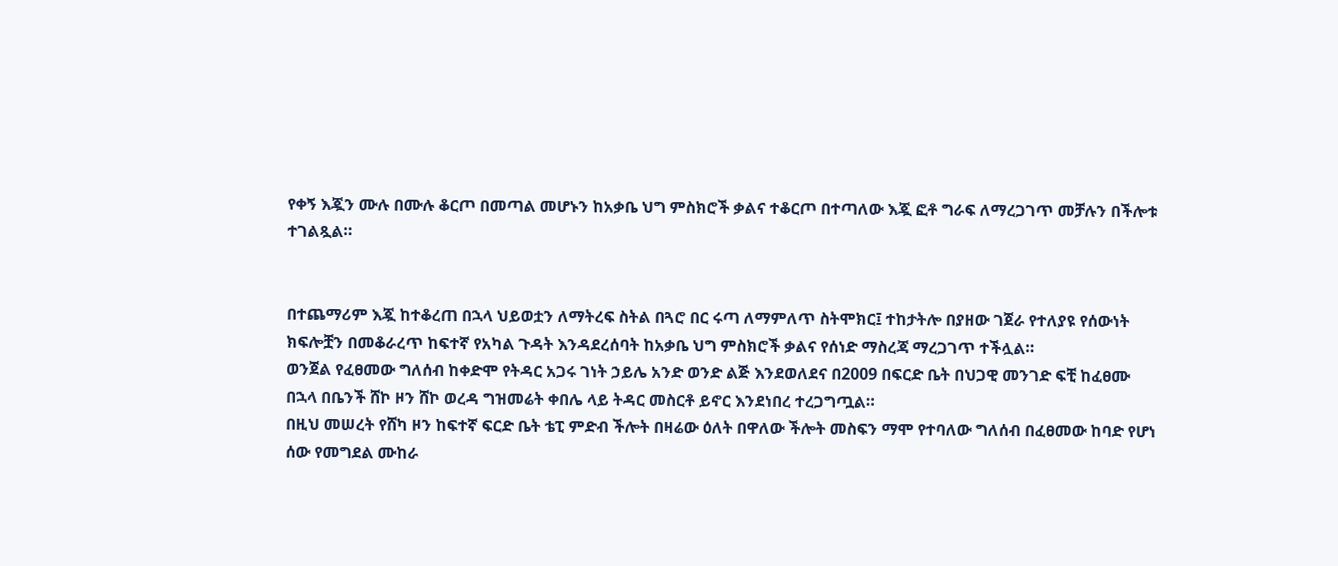የቀኝ እጇን ሙሉ በሙሉ ቆርጦ በመጣል መሆኑን ከአቃቤ ህግ ምስክሮች ቃልና ተቆርጦ በተጣለው እጇ ፎቶ ግራፍ ለማረጋገጥ መቻሉን በችሎቱ ተገልጿል።


በተጨማሪም እጇ ከተቆረጠ በኋላ ህይወቷን ለማትረፍ ስትል በጓሮ በር ሩጣ ለማምለጥ ስትሞክር፤ ተከታትሎ በያዘው ገጀራ የተለያዩ የሰውነት ክፍሎቿን በመቆራረጥ ከፍተኛ የአካል ጉዳት እንዳደረሰባት ከአቃቤ ህግ ምስክሮች ቃልና የሰነድ ማስረጃ ማረጋገጥ ተችሏል።
ወንጀል የፈፀመው ግለሰብ ከቀድሞ የትዳር አጋሩ ገነት ኃይሌ አንድ ወንድ ልጅ እንደወለደና በ2009 በፍርድ ቤት በህጋዊ መንገድ ፍቺ ከፈፀሙ በኋላ በቤንች ሸኮ ዞን ሸኮ ወረዳ ግዝመሬት ቀበሌ ላይ ትዳር መስርቶ ይኖር እንደነበረ ተረጋግጧል።
በዚህ መሠረት የሸካ ዞን ከፍተኛ ፍርድ ቤት ቴፒ ምድብ ችሎት በዛሬው ዕለት በዋለው ችሎት መስፍን ማሞ የተባለው ግለሰብ በፈፀመው ከባድ የሆነ ሰው የመግደል ሙከራ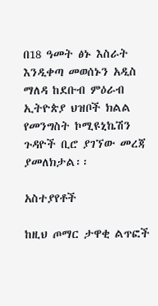በ18 ዓመት ፅኑ እስራት እንዲቀጣ መወሰኑን አዲስ ማለዳ ከደቡብ ምዕራብ ኢትዮጵያ ህዝቦች ክልል የመንግስት ኮሚዩኒኬሽን ጉዳዮች ቢሮ ያገኘው መረጃ ያመለክታል፡፡

አስተያየቶች

ከዚህ ጦማር ታዋቂ ልጥፎች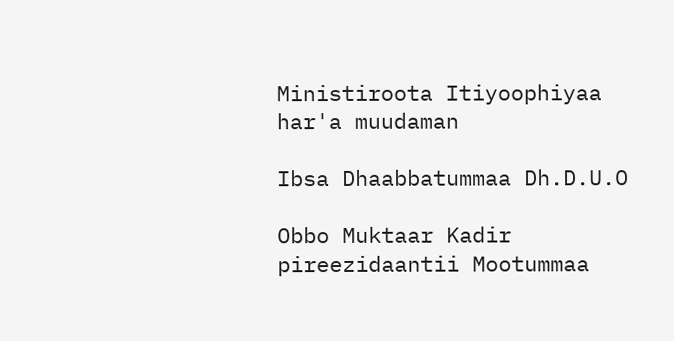Ministiroota Itiyoophiyaa har'a muudaman

Ibsa Dhaabbatummaa Dh.D.U.O

Obbo Muktaar Kadir pireezidaantii Mootummaa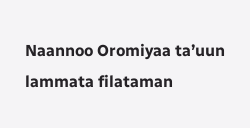Naannoo Oromiyaa ta’uun lammata filataman